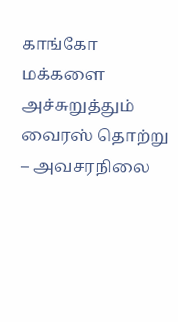காங்கோ மக்களை அச்சுறுத்தும் வைரஸ் தொற்று – அவசரநிலை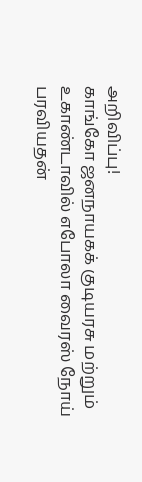அறிவிப்பு!
காங்கோ ஜனநாயகக் குடியரசு மற்றும் உகாண்டாவில் எபோலா வைரஸ் நோய் பரவியதன்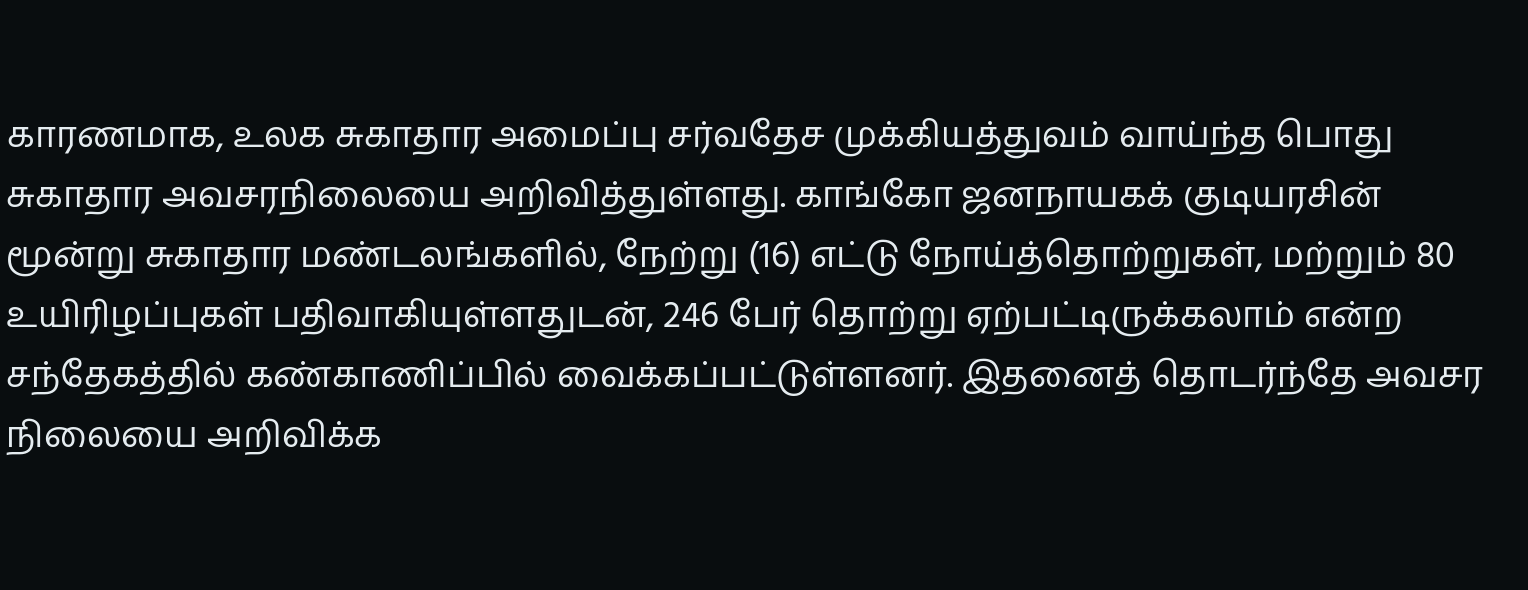காரணமாக, உலக சுகாதார அமைப்பு சர்வதேச முக்கியத்துவம் வாய்ந்த பொது சுகாதார அவசரநிலையை அறிவித்துள்ளது. காங்கோ ஜனநாயகக் குடியரசின் மூன்று சுகாதார மண்டலங்களில், நேற்று (16) எட்டு நோய்த்தொற்றுகள், மற்றும் 80 உயிரிழப்புகள் பதிவாகியுள்ளதுடன், 246 பேர் தொற்று ஏற்பட்டிருக்கலாம் என்ற சந்தேகத்தில் கண்காணிப்பில் வைக்கப்பட்டுள்ளனர். இதனைத் தொடர்ந்தே அவசர நிலையை அறிவிக்க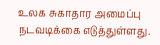உலக சுகாதார அமைப்பு நடவடிக்கை எடுத்துள்ளது.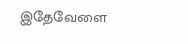இதேவேளை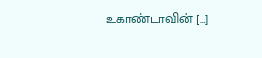உகாண்டாவின் […]